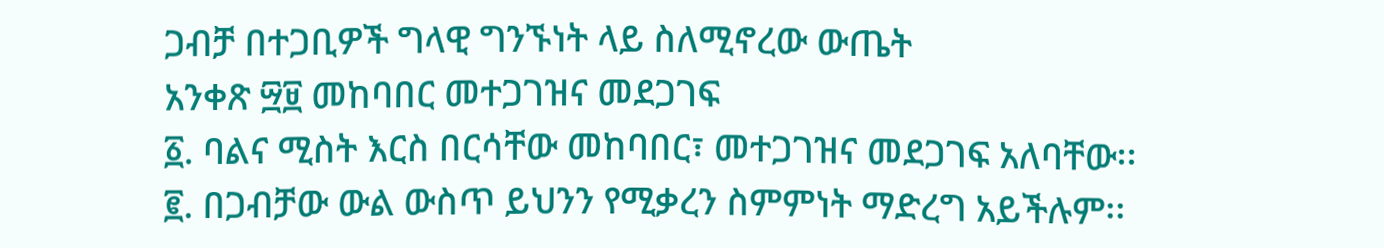ጋብቻ በተጋቢዎች ግላዊ ግንኙነት ላይ ስለሚኖረው ውጤት
አንቀጽ ፵፱ መከባበር መተጋገዝና መደጋገፍ
፩. ባልና ሚስት እርስ በርሳቸው መከባበር፣ መተጋገዝና መደጋገፍ አለባቸው፡፡
፪. በጋብቻው ውል ውስጥ ይህንን የሚቃረን ስምምነት ማድረግ አይችሉም፡፡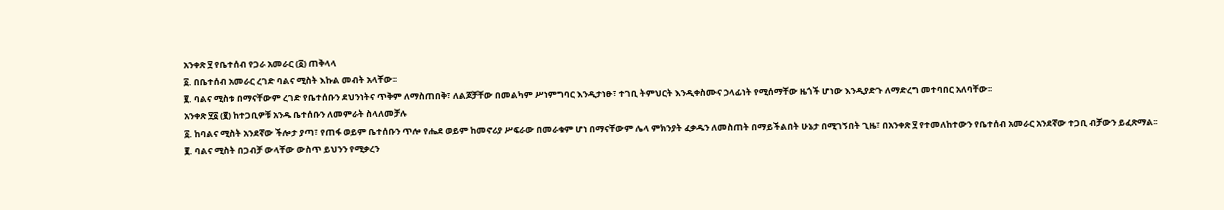አንቀጽ ፶ የቤተሰብ የጋራ አመራር (፩) ጠቅላላ
፩. በቤተሰብ አመራር ረገድ ባልና ሚስት እኩል መብት አላቸው፡፡
፪. ባልና ሚስቱ በማናቸውም ረገድ የቤተሰቡን ደህንነትና ጥቅም ለማስጠበቅ፣ ለልጆቻቸው በመልካም ሥነምግባር እንዲታነፁ፣ ተገቢ ትምህርት እንዲቀስሙና ኃላፊነት የሚሰማቸው ዜጎች ሆነው እንዲያድጉ ለማድረግ መተባበር አለባቸው፡፡
አንቀጽ ፶፩ (፪) ከተጋቢዎቹ አንዱ ቤተሰቡን ለመምራት ስላለመቻሉ
፩. ከባልና ሚስት አንደኛው ችሎታ ያጣ፣ የጠፋ ወይም ቤተሰቡን ጥሎ የሔደ ወይም ከመኖሪያ ሥፍራው በመራቁም ሆነ በማናቸውም ሌላ ምክንያት ፈቃዱን ለመስጠት በማይችልበት ሁኔታ በሚገኝበት ጊዜ፣ በአንቀጽ ፶ የተመለከተውን የቤተሰብ አመራር አንደኛው ተጋቢ ብቻውን ይፈጽማል፡፡
፪. ባልና ሚስት በጋብቻ ውላቸው ውስጥ ይህንን የሚቃረን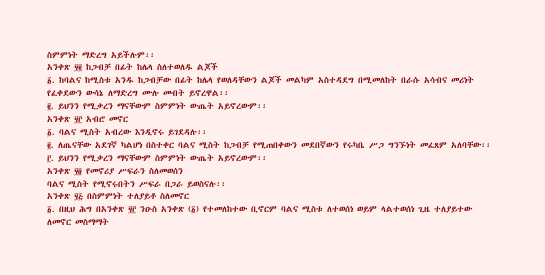ስምምነት ማድረግ አይችሉም፡፡
አንቀጽ ፶፪ ከጋብቻ በፊት ከሌላ ስለተወለዱ ልጆች
፩. ከባልና ከሚስቱ አንዱ ከጋብቻው በፊት ከሌላ የወለዳቸውን ልጆች መልካም አስተዳደግ በሚመለከት በራሱ አሳብና መሪነት የፈቀደውን ውሳኔ ለማድረግ ሙሉ መብት ይኖረዋል፡፡
፪. ይህንን የሚቃረን ማናቸውም ስምምነት ውጤት አይኖረውም፡፡
አንቀጽ ፶፫ አብሮ መኖር
፩. ባልና ሚስት አብረው እንዲኖሩ ይገደዳሉ፡፡
፪. ለጤናቸው አደገኛ ካልሆነ በስተቀር ባልና ሚስት ከጋብቻ የሚጠበቀውን መደበኛውን የሩካቤ ሥጋ ግንኙነት መፈጸም አለባቸው፡፡
፫. ይህንን የሚቃረን ማናቸውም ስምምነት ውጤት አይኖረውም፡፡
አንቀጽ ፶፬ የመኖሪያ ሥፍራን ስለመወሰን
ባልና ሚስት የሚኖሩበትን ሥፍራ በጋራ ይወስናሉ፡፡
አንቀጽ ፶፭ በስምምነት ተለያይቶ ስለመኖር
፩. በዚህ ሕግ በአንቀጽ ፶፫ ንዑስ አንቀጽ (፩) የተመለከተው ቢኖርም ባልና ሚስቱ ለተወሰነ ወይም ላልተወሰነ ጊዜ ተለያይተው ለመኖር መስማማት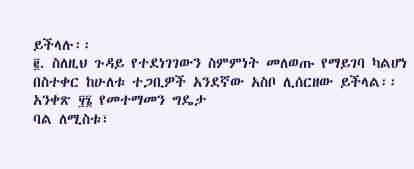ይችላሉ፡፡
፪. ስለዚህ ጉዳይ የተደነገገውን ስምምነት መለወጡ የማይገባ ካልሆነ በስተቀር ከሁለቱ ተጋቢዎች አንደኛው አስቦ ሊሰርዘው ይችላል፡፡
አንቀጽ ፶፮ የመተማመን ግዴታ
ባል ለሚስቱ፣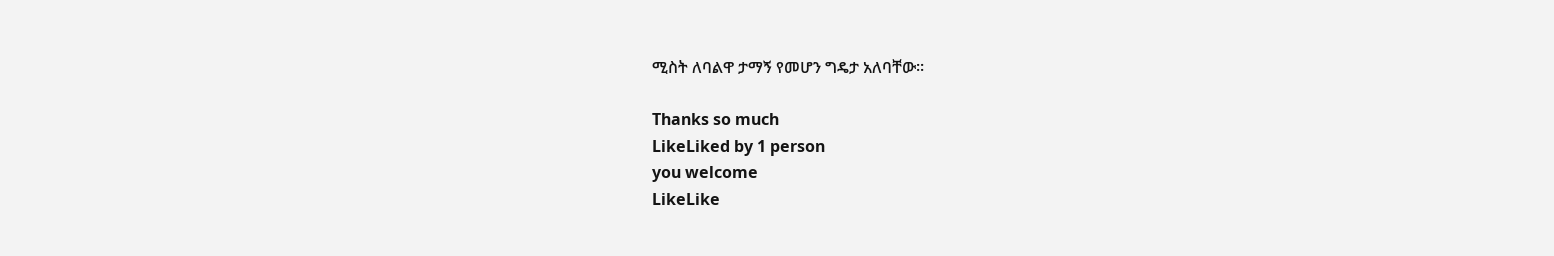ሚስት ለባልዋ ታማኝ የመሆን ግዴታ አለባቸው፡፡

Thanks so much
LikeLiked by 1 person
you welcome
LikeLike